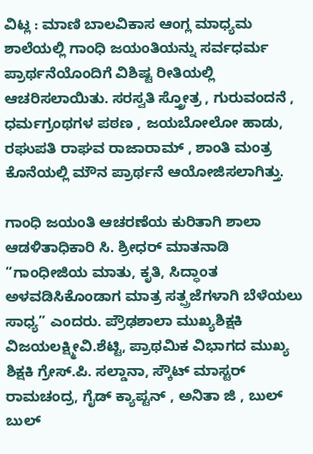ವಿಟ್ಲ : ಮಾಣಿ ಬಾಲವಿಕಾಸ ಆಂಗ್ಲ ಮಾಧ್ಯಮ ಶಾಲೆಯಲ್ಲಿ ಗಾಂಧಿ ಜಯಂತಿಯನ್ನು ಸರ್ವಧರ್ಮ ಪ್ರಾರ್ಥನೆಯೊಂದಿಗೆ ವಿಶಿಷ್ಟ ರೀತಿಯಲ್ಲಿ ಆಚರಿಸಲಾಯಿತು. ಸರಸ್ವತಿ ಸ್ತ್ರೋತ್ರ , ಗುರುವಂದನೆ , ಧರ್ಮಗ್ರಂಥಗಳ ಪಠಣ , ಜಯಬೋಲೋ ಹಾಡು, ರಘುಪತಿ ರಾಘವ ರಾಜಾರಾಮ್ , ಶಾಂತಿ ಮಂತ್ರ ಕೊನೆಯಲ್ಲಿ ಮೌನ ಪ್ರಾರ್ಥನೆ ಆಯೋಜಿಸಲಾಗಿತ್ತು.

ಗಾಂಧಿ ಜಯಂತಿ ಆಚರಣೆಯ ಕುರಿತಾಗಿ ಶಾಲಾ ಆಡಳಿತಾಧಿಕಾರಿ ಸಿ. ಶ್ರೀಧರ್ ಮಾತನಾಡಿ “ಗಾಂಧೀಜಿಯ ಮಾತು, ಕೃತಿ, ಸಿದ್ಧಾಂತ ಅಳವಡಿಸಿಕೊಂಡಾಗ ಮಾತ್ರ ಸತ್ಪ್ರಜೆಗಳಾಗಿ ಬೆಳೆಯಲು ಸಾಧ್ಯ” ಎಂದರು. ಪ್ರೌಢಶಾಲಾ ಮುಖ್ಯಶಿಕ್ಷಕಿ ವಿಜಯಲಕ್ಷ್ಮೀವಿ.ಶೆಟ್ಟಿ, ಪ್ರಾಥಮಿಕ ವಿಭಾಗದ ಮುಖ್ಯ ಶಿಕ್ಷಕಿ ಗ್ರೇಸ್.ಪಿ. ಸಲ್ಡಾನಾ, ಸ್ಕೌಟ್ ಮಾಸ್ಟರ್ ರಾಮಚಂದ್ರ, ಗೈಡ್ ಕ್ಯಾಪ್ಟನ್ , ಅನಿತಾ ಜಿ , ಬುಲ್ ಬುಲ್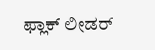ಫ್ಲಾಕ್ ಲೀಡರ್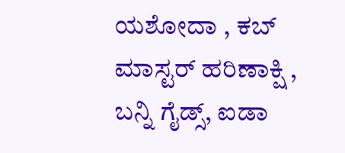ಯಶೋದಾ , ಕಬ್ ಮಾಸ್ಟರ್ ಹರಿಣಾಕ್ಷಿ , ಬನ್ನಿ ಗೈಡ್ಸ್, ಐಡಾ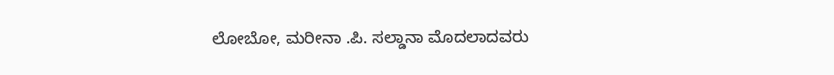ಲೋಬೋ, ಮರೀನಾ .ಪಿ. ಸಲ್ಡಾನಾ ಮೊದಲಾದವರು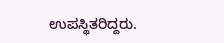ಉಪಸ್ಥಿತರಿದ್ದರು.